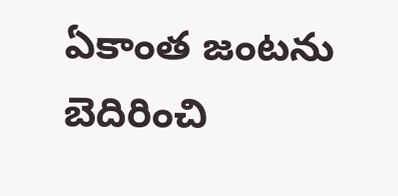ఏకాంత జంటను బెదిరించి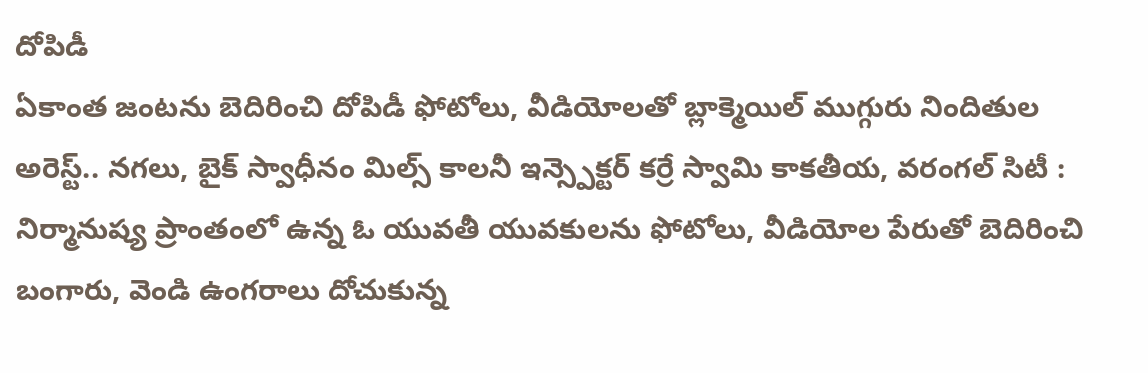దోపిడీ
ఏకాంత జంటను బెదిరించి దోపిడీ ఫోటోలు, వీడియోలతో బ్లాక్మెయిల్ ముగ్గురు నిందితుల అరెస్ట్.. నగలు, బైక్ స్వాధీనం మిల్స్ కాలనీ ఇన్స్పెక్టర్ కర్రే స్వామి కాకతీయ, వరంగల్ సిటీ : నిర్మానుష్య ప్రాంతంలో ఉన్న ఓ యువతీ యువకులను ఫోటోలు, వీడియోల పేరుతో బెదిరించి బంగారు, వెండి ఉంగరాలు దోచుకున్న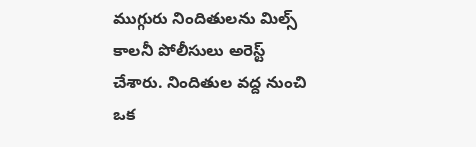ముగ్గురు నిందితులను మిల్స్ కాలనీ పోలీసులు అరెస్ట్ చేశారు. నిందితుల వద్ద నుంచి ఒక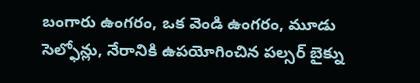బంగారు ఉంగరం, ఒక వెండి ఉంగరం, మూడు సెల్ఫోన్లు, నేరానికి ఉపయోగించిన పల్సర్ బైక్ను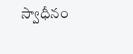స్వాధీనం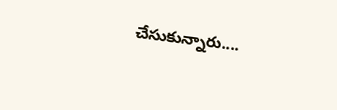చేసుకున్నారు....